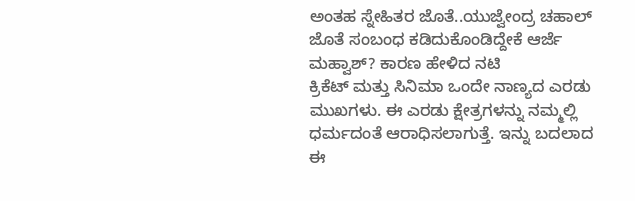ಅಂತಹ ಸ್ನೇಹಿತರ ಜೊತೆ..ಯುಜ್ವೇಂದ್ರ ಚಹಾಲ್ ಜೊತೆ ಸಂಬಂಧ ಕಡಿದುಕೊಂಡಿದ್ದೇಕೆ ಆರ್ಜೆ ಮಹ್ವಾಶ್? ಕಾರಣ ಹೇಳಿದ ನಟಿ
ಕ್ರಿಕೆಟ್ ಮತ್ತು ಸಿನಿಮಾ ಒಂದೇ ನಾಣ್ಯದ ಎರಡು ಮುಖಗಳು. ಈ ಎರಡು ಕ್ಷೇತ್ರಗಳನ್ನು ನಮ್ಮಲ್ಲಿ ಧರ್ಮದಂತೆ ಆರಾಧಿಸಲಾಗುತ್ತೆ. ಇನ್ನು ಬದಲಾದ ಈ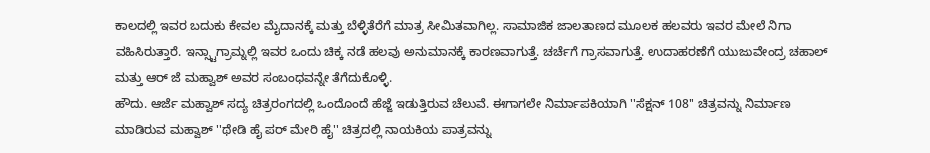ಕಾಲದಲ್ಲಿ ಇವರ ಬದುಕು ಕೇವಲ ಮೈದಾನಕ್ಕೆ ಮತ್ತು ಬೆಳ್ಳಿತೆರೆಗೆ ಮಾತ್ರ ಸೀಮಿತವಾಗಿಲ್ಲ. ಸಾಮಾಜಿಕ ಜಾಲತಾಣದ ಮೂಲಕ ಹಲವರು ಇವರ ಮೇಲೆ ನಿಗಾ ವಹಿಸಿರುತ್ತಾರೆ. ಇನ್ಸ್ಟಾಗ್ರಾಮ್ನಲ್ಲಿ ಇವರ ಒಂದು ಚಿಕ್ಕ ನಡೆ ಹಲವು ಅನುಮಾನಕ್ಕೆ ಕಾರಣವಾಗುತ್ತೆ. ಚರ್ಚೆಗೆ ಗ್ರಾಸವಾಗುತ್ತೆ. ಉದಾಹರಣೆಗೆ ಯುಜುವೇಂದ್ರ ಚಹಾಲ್ ಮತ್ತು ಆರ್ ಜೆ ಮಹ್ವಾಶ್ ಅವರ ಸಂಬಂಧವನ್ನೇ ತೆಗೆದುಕೊಳ್ಳಿ.
ಹೌದು. ಆರ್ಜೆ ಮಹ್ವಾಶ್ ಸದ್ಯ ಚಿತ್ರರಂಗದಲ್ಲಿ ಒಂದೊಂದೆ ಹೆಜ್ಜೆ ಇಡುತ್ತಿರುವ ಚೆಲುವೆ. ಈಗಾಗಲೇ ನಿರ್ಮಾಪಕಿಯಾಗಿ ''ಸೆಕ್ಷನ್ 108'' ಚಿತ್ರವನ್ನು ನಿರ್ಮಾಣ ಮಾಡಿರುವ ಮಹ್ವಾಶ್ ''ಥೇಡಿ ಹೈ ಪರ್ ಮೇರಿ ಹೈ'' ಚಿತ್ರದಲ್ಲಿ ನಾಯಕಿಯ ಪಾತ್ರವನ್ನು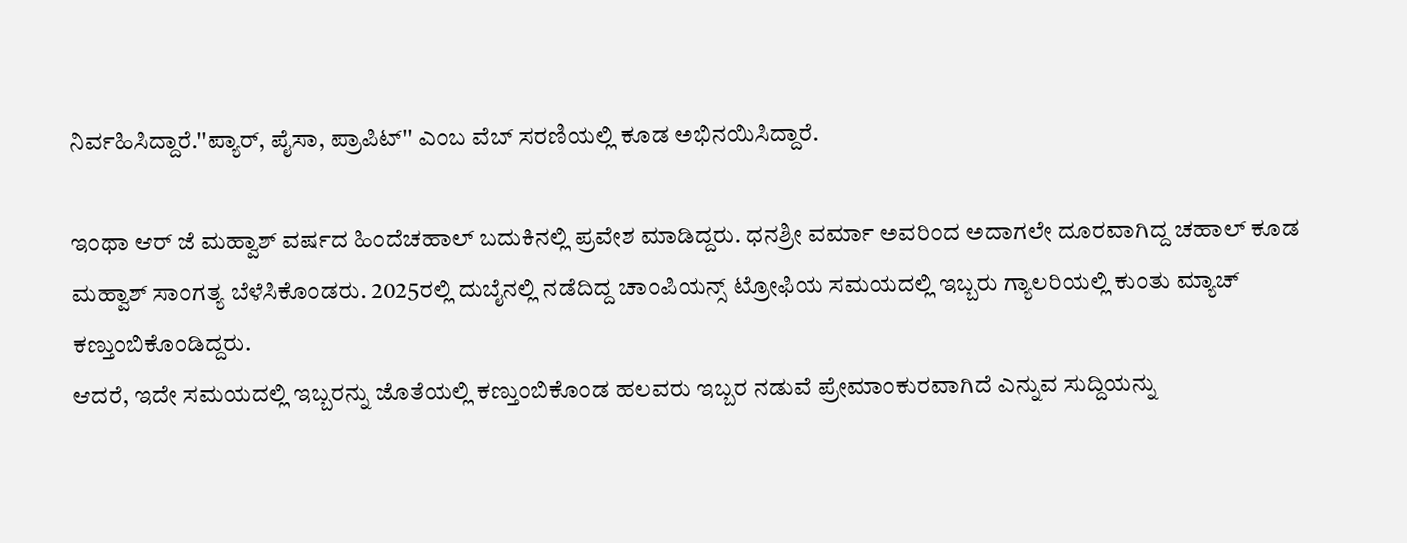ನಿರ್ವಹಿಸಿದ್ದಾರೆ.''ಪ್ಯಾರ್, ಪೈಸಾ, ಪ್ರಾಪಿಟ್'' ಎಂಬ ವೆಬ್ ಸರಣಿಯಲ್ಲಿ ಕೂಡ ಅಭಿನಯಿಸಿದ್ದಾರೆ.

ಇಂಥಾ ಆರ್ ಜೆ ಮಹ್ವಾಶ್ ವರ್ಷದ ಹಿಂದೆಚಹಾಲ್ ಬದುಕಿನಲ್ಲಿ ಪ್ರವೇಶ ಮಾಡಿದ್ದರು. ಧನಶ್ರೀ ವರ್ಮಾ ಅವರಿಂದ ಅದಾಗಲೇ ದೂರವಾಗಿದ್ದ ಚಹಾಲ್ ಕೂಡ ಮಹ್ವಾಶ್ ಸಾಂಗತ್ಯ ಬೆಳೆಸಿಕೊಂಡರು. 2025ರಲ್ಲಿ ದುಬೈನಲ್ಲಿ ನಡೆದಿದ್ದ ಚಾಂಪಿಯನ್ಸ್ ಟ್ರೋಫಿಯ ಸಮಯದಲ್ಲಿ ಇಬ್ಬರು ಗ್ಯಾಲರಿಯಲ್ಲಿ ಕುಂತು ಮ್ಯಾಚ್ ಕಣ್ತುಂಬಿಕೊಂಡಿದ್ದರು.
ಆದರೆ, ಇದೇ ಸಮಯದಲ್ಲಿ ಇಬ್ಬರನ್ನು ಜೊತೆಯಲ್ಲಿ ಕಣ್ತುಂಬಿಕೊಂಡ ಹಲವರು ಇಬ್ಬರ ನಡುವೆ ಪ್ರೇಮಾಂಕುರವಾಗಿದೆ ಎನ್ನುವ ಸುದ್ದಿಯನ್ನು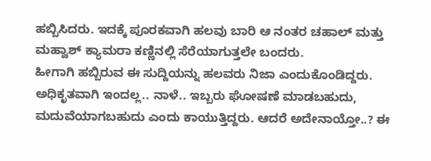ಹಬ್ಬಿಸಿದರು. ಇದಕ್ಕೆ ಪೂರಕವಾಗಿ ಹಲವು ಬಾರಿ ಆ ನಂತರ ಚಹಾಲ್ ಮತ್ತು ಮಹ್ವಾಶ್ ಕ್ಯಾಮರಾ ಕಣ್ಣಿನಲ್ಲಿ ಸೆರೆಯಾಗುತ್ತಲೇ ಬಂದರು.
ಹೀಗಾಗಿ ಹಬ್ಬಿರುವ ಈ ಸುದ್ದಿಯನ್ನು ಹಲವರು ನಿಜಾ ಎಂದುಕೊಂಡಿದ್ದರು. ಅಧಿಕೃತವಾಗಿ ಇಂದಲ್ಲ.. ನಾಳೆ.. ಇಬ್ಬರು ಘೋಷಣೆ ಮಾಡಬಹುದು, ಮದುವೆಯಾಗಬಹುದು ಎಂದು ಕಾಯುತ್ತಿದ್ದರು. ಆದರೆ ಅದೇನಾಯ್ತೋ..? ಈ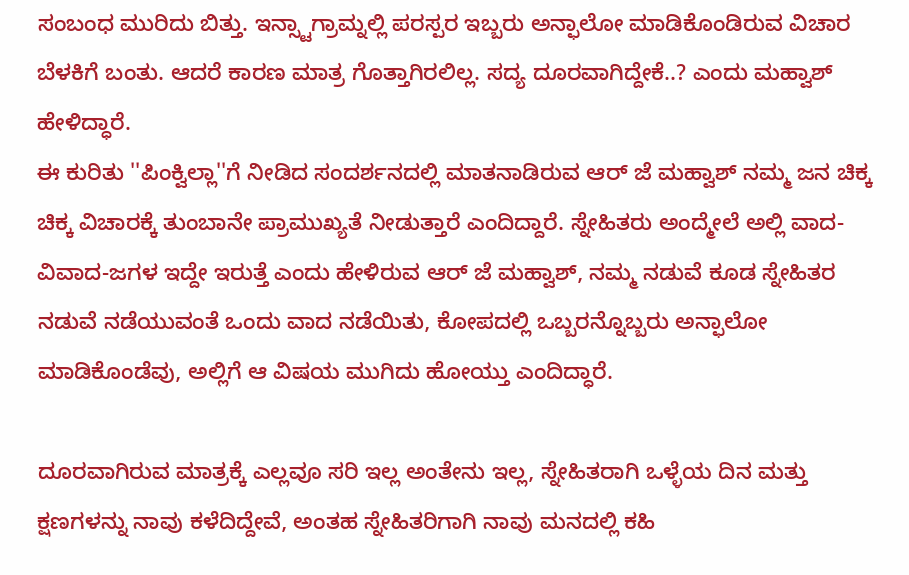ಸಂಬಂಧ ಮುರಿದು ಬಿತ್ತು. ಇನ್ಸ್ಟಾಗ್ರಾಮ್ನಲ್ಲಿ ಪರಸ್ಪರ ಇಬ್ಬರು ಅನ್ಫಾಲೋ ಮಾಡಿಕೊಂಡಿರುವ ವಿಚಾರ ಬೆಳಕಿಗೆ ಬಂತು. ಆದರೆ ಕಾರಣ ಮಾತ್ರ ಗೊತ್ತಾಗಿರಲಿಲ್ಲ. ಸದ್ಯ ದೂರವಾಗಿದ್ದೇಕೆ..? ಎಂದು ಮಹ್ವಾಶ್ ಹೇಳಿದ್ಧಾರೆ.
ಈ ಕುರಿತು ''ಪಿಂಕ್ವಿಲ್ಲಾ''ಗೆ ನೀಡಿದ ಸಂದರ್ಶನದಲ್ಲಿ ಮಾತನಾಡಿರುವ ಆರ್ ಜೆ ಮಹ್ವಾಶ್ ನಮ್ಮ ಜನ ಚಿಕ್ಕ ಚಿಕ್ಕ ವಿಚಾರಕ್ಕೆ ತುಂಬಾನೇ ಪ್ರಾಮುಖ್ಯತೆ ನೀಡುತ್ತಾರೆ ಎಂದಿದ್ದಾರೆ. ಸ್ನೇಹಿತರು ಅಂದ್ಮೇಲೆ ಅಲ್ಲಿ ವಾದ-ವಿವಾದ-ಜಗಳ ಇದ್ದೇ ಇರುತ್ತೆ ಎಂದು ಹೇಳಿರುವ ಆರ್ ಜೆ ಮಹ್ವಾಶ್, ನಮ್ಮ ನಡುವೆ ಕೂಡ ಸ್ನೇಹಿತರ ನಡುವೆ ನಡೆಯುವಂತೆ ಒಂದು ವಾದ ನಡೆಯಿತು, ಕೋಪದಲ್ಲಿ ಒಬ್ಬರನ್ನೊಬ್ಬರು ಅನ್ಫಾಲೋ ಮಾಡಿಕೊಂಡೆವು, ಅಲ್ಲಿಗೆ ಆ ವಿಷಯ ಮುಗಿದು ಹೋಯ್ತು ಎಂದಿದ್ಧಾರೆ.

ದೂರವಾಗಿರುವ ಮಾತ್ರಕ್ಕೆ ಎಲ್ಲವೂ ಸರಿ ಇಲ್ಲ ಅಂತೇನು ಇಲ್ಲ, ಸ್ನೇಹಿತರಾಗಿ ಒಳ್ಳೆಯ ದಿನ ಮತ್ತು ಕ್ಷಣಗಳನ್ನು ನಾವು ಕಳೆದಿದ್ದೇವೆ, ಅಂತಹ ಸ್ನೇಹಿತರಿಗಾಗಿ ನಾವು ಮನದಲ್ಲಿ ಕಹಿ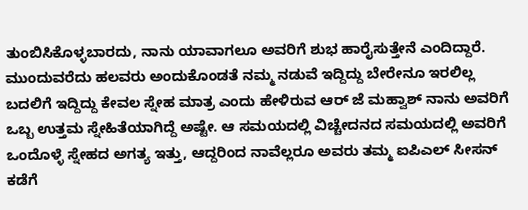ತುಂಬಿಸಿಕೊಳ್ಳಬಾರದು, ನಾನು ಯಾವಾಗಲೂ ಅವರಿಗೆ ಶುಭ ಹಾರೈಸುತ್ತೇನೆ ಎಂದಿದ್ದಾರೆ.
ಮುಂದುವರೆದು ಹಲವರು ಅಂದುಕೊಂಡತೆ ನಮ್ಮ ನಡುವೆ ಇದ್ದಿದ್ದು ಬೇರೇನೂ ಇರಲಿಲ್ಲ ಬದಲಿಗೆ ಇದ್ದಿದ್ದು ಕೇವಲ ಸ್ನೇಹ ಮಾತ್ರ ಎಂದು ಹೇಳಿರುವ ಆರ್ ಜೆ ಮಹ್ವಾಶ್ ನಾನು ಅವರಿಗೆ ಒಬ್ಬ ಉತ್ತಮ ಸ್ನೇಹಿತೆಯಾಗಿದ್ದೆ ಅಷ್ಟೇ. ಆ ಸಮಯದಲ್ಲಿ ವಿಚ್ಚೇದನದ ಸಮಯದಲ್ಲಿ ಅವರಿಗೆ ಒಂದೊಳ್ಳೆ ಸ್ನೇಹದ ಅಗತ್ಯ ಇತ್ತು, ಆದ್ದರಿಂದ ನಾವೆಲ್ಲರೂ ಅವರು ತಮ್ಮ ಐಪಿಎಲ್ ಸೀಸನ್ ಕಡೆಗೆ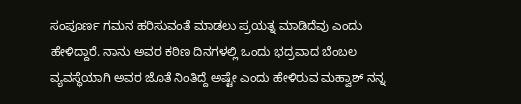ಸಂಪೂರ್ಣ ಗಮನ ಹರಿಸುವಂತೆ ಮಾಡಲು ಪ್ರಯತ್ನ ಮಾಡಿದೆವು ಎಂದು ಹೇಳಿದ್ದಾರೆ. ನಾನು ಅವರ ಕಠಿಣ ದಿನಗಳಲ್ಲಿ ಒಂದು ಭದ್ರವಾದ ಬೆಂಬಲ ವ್ಯವಸ್ಥೆಯಾಗಿ ಅವರ ಜೊತೆ ನಿಂತಿದ್ದೆ ಅಷ್ಟೇ ಎಂದು ಹೇಳಿರುವ ಮಹ್ವಾಶ್ ನನ್ನ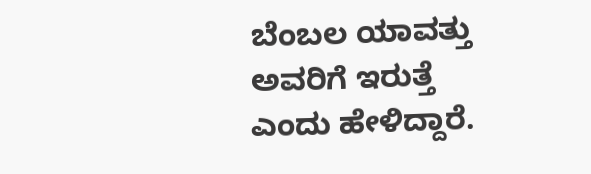ಬೆಂಬಲ ಯಾವತ್ತು ಅವರಿಗೆ ಇರುತ್ತೆ ಎಂದು ಹೇಳಿದ್ದಾರೆ.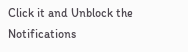Click it and Unblock the Notifications